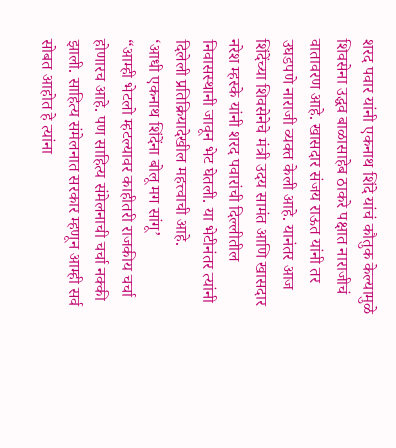शरद पवार यांनी एकनाथ शिंदे यांचं कौतुक केल्यामुळे शिवसेना उद्धव बाळासाहेब ठाकरे पक्षात नाराजीचं वातावरण आहे. खासदार संजय राऊत यांनी तर उघडपणे नाराजी व्यक्त केली आहे. यानंतर आज शिंदेंच्या शिवसेनेचे मंत्री उदय सामंत आणि खासदार नरेश म्हस्के यांनी शरद पवारांची दिल्लीतील निवासस्थानी जावून भेट घेतली. या भेटीनंतर त्यांनी दिलेली प्रतिक्रियादेखील महत्त्वाची आहे.
‘आधी एकनाथ शिंदेंना बोलू मग सांगू’
“आम्ही भेटलो म्हटल्यावर काहीतरी राजकीय चर्चा होणारच आहे. पण साहित्य संमेलनाची चर्चा नक्की झाली. साहित्य संमेलनात सरकार म्हणून आम्ही सर्व सोबत आहोत हे त्यांना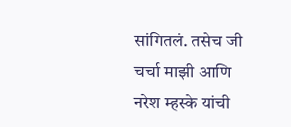सांगितलं. तसेच जी चर्चा माझी आणि नरेश म्हस्के यांची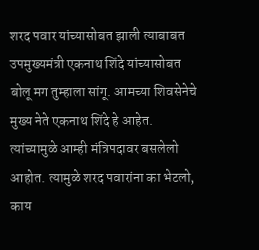शरद पवार यांच्यासोबत झाली त्याबाबत उपमुख्यमंत्री एकनाथ शिंदे यांच्यासोबत बोलू मग तुम्हाला सांगू. आमच्या शिवसेनेचे मुख्य नेते एकनाथ शिंदे हे आहेत. त्यांच्यामुळे आम्ही मंत्रिपदावर बसलेलो आहोत. त्यामुळे शरद पवारांना का भेटलो, काय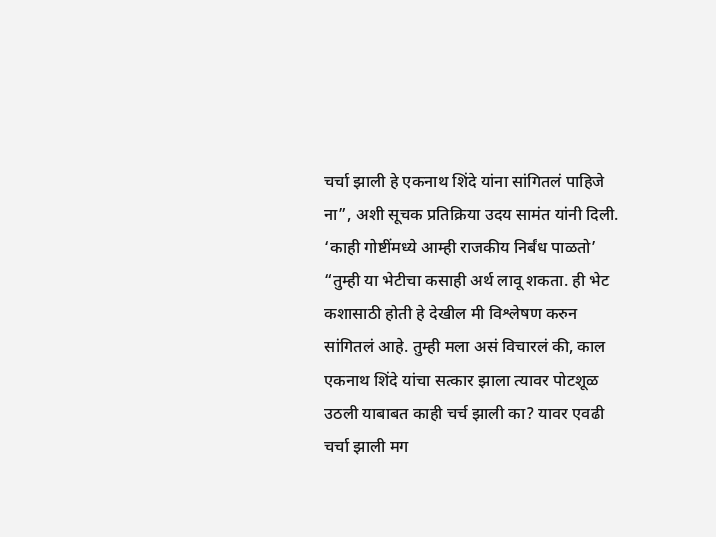चर्चा झाली हे एकनाथ शिंदे यांना सांगितलं पाहिजे ना”, अशी सूचक प्रतिक्रिया उदय सामंत यांनी दिली.
‘काही गोष्टींमध्ये आम्ही राजकीय निर्बंध पाळतो’
“तुम्ही या भेटीचा कसाही अर्थ लावू शकता. ही भेट कशासाठी होती हे देखील मी विश्लेषण करुन सांगितलं आहे. तुम्ही मला असं विचारलं की, काल एकनाथ शिंदे यांचा सत्कार झाला त्यावर पोटशूळ उठली याबाबत काही चर्च झाली का? यावर एवढी चर्चा झाली मग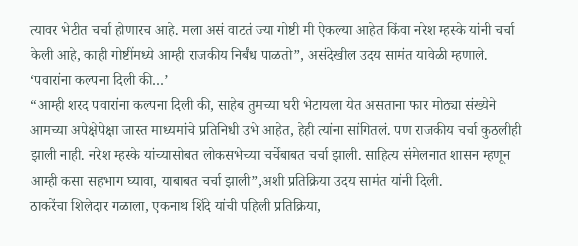त्यावर भेटीत चर्चा होणारच आहे. मला असं वाटतं ज्या गोष्टी मी ऐकल्या आहेत किंवा नरेश म्हस्के यांनी चर्चा केली आहे, काही गोष्टींमध्ये आम्ही राजकीय निर्बंध पाळतो”, असंदेखील उदय सामंत यावेळी म्हणाले.
‘पवारांना कल्पना दिली की…’
“आम्ही शरद पवारांना कल्पना दिली की, साहेब तुमच्या घरी भेटायला येत असताना फार मोठ्या संख्येने आमच्या अपेक्षेपेक्षा जास्त माध्यमांचे प्रतिनिधी उभे आहेत, हेही त्यांना सांगितलं. पण राजकीय चर्चा कुठलीही झाली नाही. नरेश म्हस्के यांच्यासोबत लोकसभेच्या चर्चेबाबत चर्चा झाली. साहित्य संमेलनात शासन म्हणून आम्ही कसा सहभाग घ्यावा, याबाबत चर्चा झाली”,अशी प्रतिक्रिया उदय सामंत यांनी दिली.
ठाकरेंचा शिलेदार गळाला, एकनाथ शिंदे यांची पहिली प्रतिक्रिया,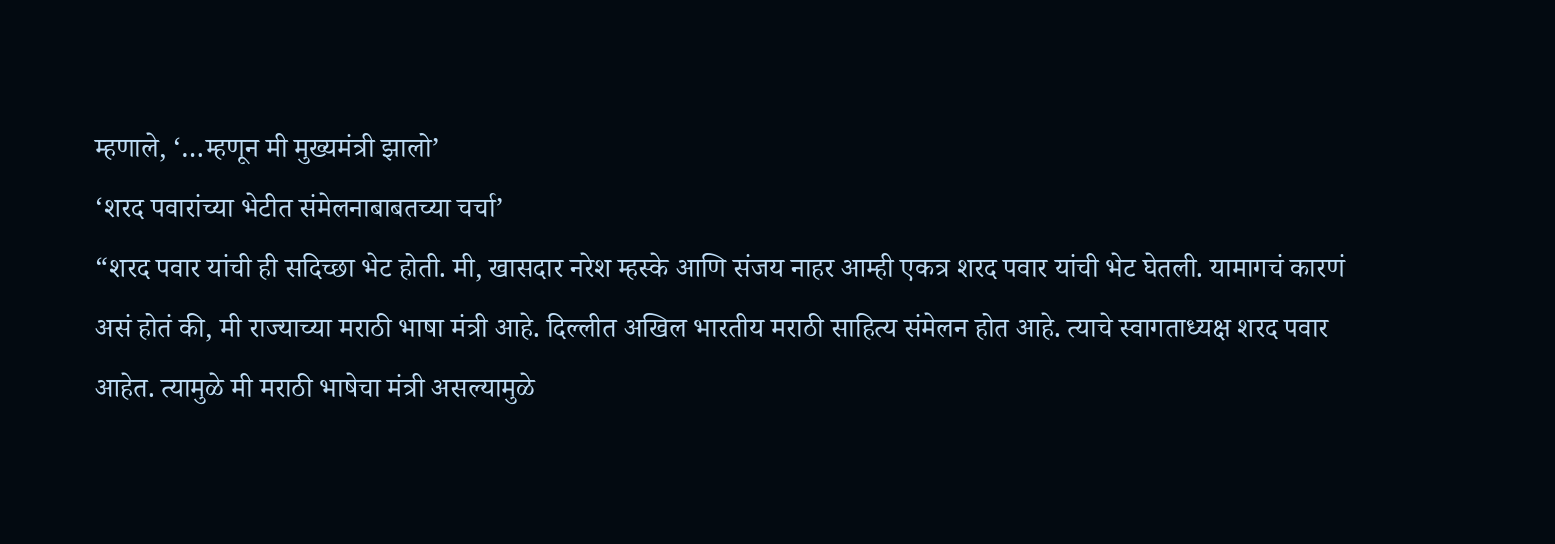म्हणाले, ‘…म्हणून मी मुख्यमंत्री झालो’
‘शरद पवारांच्या भेटीत संमेलनाबाबतच्या चर्चा’
“शरद पवार यांची ही सदिच्छा भेट होती. मी, खासदार नरेश म्हस्के आणि संजय नाहर आम्ही एकत्र शरद पवार यांची भेट घेतली. यामागचं कारणं असं होतं की, मी राज्याच्या मराठी भाषा मंत्री आहे. दिल्लीत अखिल भारतीय मराठी साहित्य संमेलन होत आहे. त्याचे स्वागताध्यक्ष शरद पवार आहेत. त्यामुळे मी मराठी भाषेचा मंत्री असल्यामुळे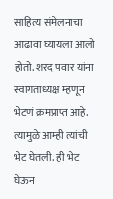साहित्य संमेलनाचा आढावा घ्यायला आलो होतो. शरद पवार यांना स्वागताध्यक्ष म्हणून भेटणं क्रमप्राप्त आहे. त्यामुळे आम्ही त्यांची भेट घेतली. ही भेट घेऊन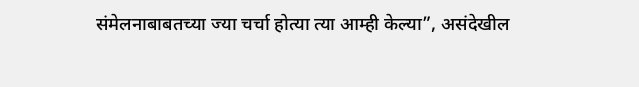संमेलनाबाबतच्या ज्या चर्चा होत्या त्या आम्ही केल्या”, असंदेखील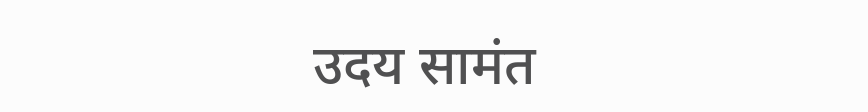उदय सामंत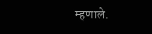म्हणाले.